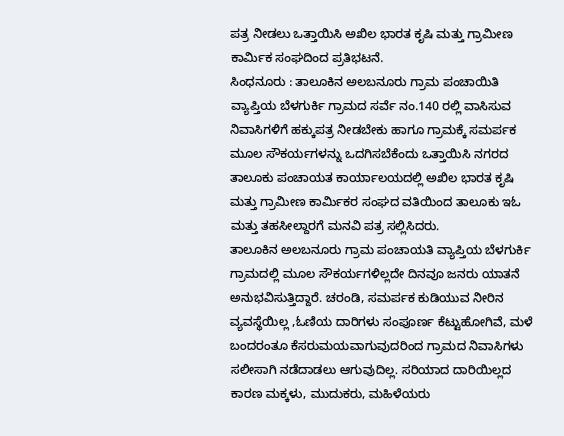ಪತ್ರ ನೀಡಲು ಒತ್ತಾಯಿಸಿ ಅಖಿಲ ಭಾರತ ಕೃಷಿ ಮತ್ತು ಗ್ರಾಮೀಣ ಕಾರ್ಮಿಕ ಸಂಘದಿಂದ ಪ್ರತಿಭಟನೆ.
ಸಿಂಧನೂರು : ತಾಲೂಕಿನ ಅಲಬನೂರು ಗ್ರಾಮ ಪಂಚಾಯಿತಿ ವ್ಯಾಪ್ತಿಯ ಬೆಳಗುರ್ಕಿ ಗ್ರಾಮದ ಸರ್ವೆ ನಂ.140 ರಲ್ಲಿ ವಾಸಿಸುವ ನಿವಾಸಿಗಳಿಗೆ ಹಕ್ಕುಪತ್ರ ನೀಡಬೇಕು ಹಾಗೂ ಗ್ರಾಮಕ್ಕೆ ಸಮರ್ಪಕ ಮೂಲ ಸೌಕರ್ಯಗಳನ್ನು ಒದಗಿಸಬೆಕೆಂದು ಒತ್ತಾಯಿಸಿ ನಗರದ ತಾಲೂಕು ಪಂಚಾಯತ ಕಾರ್ಯಾಲಯದಲ್ಲಿ ಅಖಿಲ ಭಾರತ ಕೃಷಿ ಮತ್ತು ಗ್ರಾಮೀಣ ಕಾರ್ಮಿಕರ ಸಂಘದ ವತಿಯಿಂದ ತಾಲೂಕು ಇಓ ಮತ್ತು ತಹಸೀಲ್ದಾರಗೆ ಮನವಿ ಪತ್ರ ಸಲ್ಲಿಸಿದರು.
ತಾಲೂಕಿನ ಅಲಬನೂರು ಗ್ರಾಮ ಪಂಚಾಯತಿ ವ್ಯಾಪ್ತಿಯ ಬೆಳಗುರ್ಕಿ ಗ್ರಾಮದಲ್ಲಿ ಮೂಲ ಸೌಕರ್ಯಗಳಿಲ್ಲದೇ ದಿನವೂ ಜನರು ಯಾತನೆ ಅನುಭವಿಸುತ್ತಿದ್ದಾರೆ. ಚರಂಡಿ, ಸಮರ್ಪಕ ಕುಡಿಯುವ ನೀರಿನ ವ್ಯವಸ್ಥೆಯಿಲ್ಲ ,ಓಣಿಯ ದಾರಿಗಳು ಸಂಪೂರ್ಣ ಕೆಟ್ಟುಹೋಗಿವೆ, ಮಳೆ ಬಂದರಂತೂ ಕೆಸರುಮಯವಾಗುವುದರಿಂದ ಗ್ರಾಮದ ನಿವಾಸಿಗಳು ಸಲೀಸಾಗಿ ನಡೆದಾಡಲು ಆಗುವುದಿಲ್ಲ. ಸರಿಯಾದ ದಾರಿಯಿಲ್ಲದ ಕಾರಣ ಮಕ್ಕಳು, ಮುದುಕರು, ಮಹಿಳೆಯರು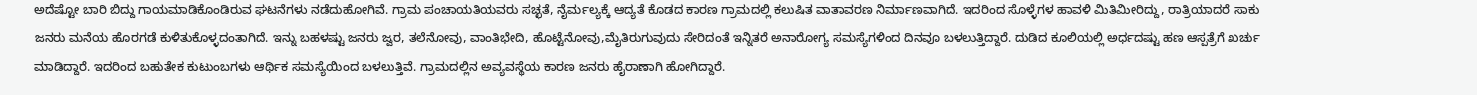ಅದೆಷ್ಟೋ ಬಾರಿ ಬಿದ್ದು ಗಾಯಮಾಡಿಕೊಂಡಿರುವ ಘಟನೆಗಳು ನಡೆದುಹೋಗಿವೆ. ಗ್ರಾಮ ಪಂಚಾಯತಿಯವರು ಸಚ್ಛತೆ, ನೈರ್ಮಲ್ಯಕ್ಕೆ ಆದ್ಯತೆ ಕೊಡದ ಕಾರಣ ಗ್ರಾಮದಲ್ಲಿ ಕಲುಷಿತ ವಾತಾವರಣ ನಿರ್ಮಾಣವಾಗಿದೆ. ಇದರಿಂದ ಸೊಳ್ಳೆಗಳ ಹಾವಳಿ ಮಿತಿಮೀರಿದ್ದು, ರಾತ್ರಿಯಾದರೆ ಸಾಕು ಜನರು ಮನೆಯ ಹೊರಗಡೆ ಕುಳಿತುಕೊಳ್ಳದಂತಾಗಿದೆ. ಇನ್ನು ಬಹಳಷ್ಟು ಜನರು ಜ್ವರ, ತಲೆನೋವು, ವಾಂತಿಭೇದಿ, ಹೊಟ್ಟೆನೋವು,ಮೈತಿರುಗುವುದು ಸೇರಿದಂತೆ ಇನ್ನಿತರೆ ಅನಾರೋಗ್ಯ ಸಮಸ್ಯೆಗಳಿಂದ ದಿನವೂ ಬಳಲುತ್ತಿದ್ದಾರೆ. ದುಡಿದ ಕೂಲಿಯಲ್ಲಿ ಅರ್ಧದಷ್ಟು ಹಣ ಆಸ್ಪತ್ರೆಗೆ ಖರ್ಚು ಮಾಡಿದ್ದಾರೆ. ಇದರಿಂದ ಬಹುತೇಕ ಕುಟುಂಬಗಳು ಆರ್ಥಿಕ ಸಮಸ್ಯೆಯಿಂದ ಬಳಲುತ್ತಿವೆ. ಗ್ರಾಮದಲ್ಲಿನ ಅವ್ಯವಸ್ಥೆಯ ಕಾರಣ ಜನರು ಹೈರಾಣಾಗಿ ಹೋಗಿದ್ದಾರೆ.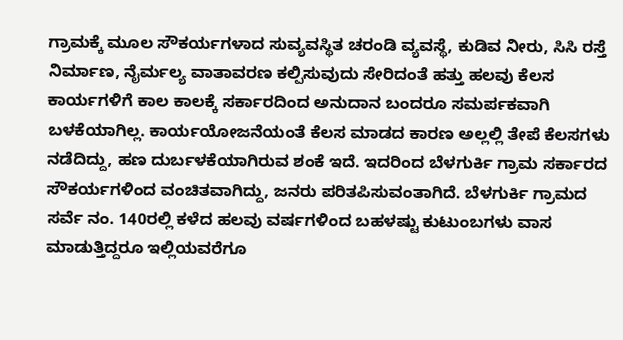ಗ್ರಾಮಕ್ಕೆ ಮೂಲ ಸೌಕರ್ಯಗಳಾದ ಸುವ್ಯವಸ್ಥಿತ ಚರಂಡಿ ವ್ಯವಸ್ಥೆ, ಕುಡಿವ ನೀರು, ಸಿಸಿ ರಸ್ತೆ ನಿರ್ಮಾಣ, ನೈರ್ಮಲ್ಯ ವಾತಾವರಣ ಕಲ್ಪಿಸುವುದು ಸೇರಿದಂತೆ ಹತ್ತು ಹಲವು ಕೆಲಸ ಕಾರ್ಯಗಳಿಗೆ ಕಾಲ ಕಾಲಕ್ಕೆ ಸರ್ಕಾರದಿಂದ ಅನುದಾನ ಬಂದರೂ ಸಮರ್ಪಕವಾಗಿ ಬಳಕೆಯಾಗಿಲ್ಲ. ಕಾರ್ಯಯೋಜನೆಯಂತೆ ಕೆಲಸ ಮಾಡದ ಕಾರಣ ಅಲ್ಲಲ್ಲಿ ತೇಪೆ ಕೆಲಸಗಳು ನಡೆದಿದ್ದು, ಹಣ ದುರ್ಬಳಕೆಯಾಗಿರುವ ಶಂಕೆ ಇದೆ. ಇದರಿಂದ ಬೆಳಗುರ್ಕಿ ಗ್ರಾಮ ಸರ್ಕಾರದ ಸೌಕರ್ಯಗಳಿಂದ ವಂಚಿತವಾಗಿದ್ದು, ಜನರು ಪರಿತಪಿಸುವಂತಾಗಿದೆ. ಬೆಳಗುರ್ಕಿ ಗ್ರಾಮದ ಸರ್ವೆ ನಂ. 140ರಲ್ಲಿ ಕಳೆದ ಹಲವು ವರ್ಷಗಳಿಂದ ಬಹಳಷ್ಟು ಕುಟುಂಬಗಳು ವಾಸ ಮಾಡುತ್ತಿದ್ದರೂ ಇಲ್ಲಿಯವರೆಗೂ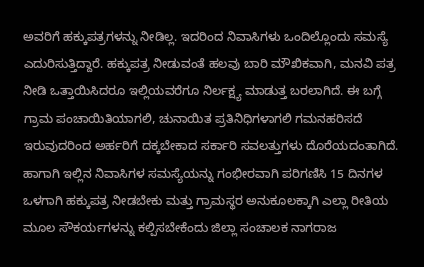ಅವರಿಗೆ ಹಕ್ಕುಪತ್ರಗಳನ್ನು ನೀಡಿಲ್ಲ. ಇದರಿಂದ ನಿವಾಸಿಗಳು ಒಂದಿಲ್ಲೊಂದು ಸಮಸ್ಯೆ ಎದುರಿಸುತ್ತಿದ್ದಾರೆ. ಹಕ್ಕುಪತ್ರ ನೀಡುವಂತೆ ಹಲವು ಬಾರಿ ಮೌಖಿಕವಾಗಿ, ಮನವಿ ಪತ್ರ ನೀಡಿ ಒತ್ತಾಯಿಸಿದರೂ ಇಲ್ಲಿಯವರೆಗೂ ನಿರ್ಲಕ್ಷ್ಯ ಮಾಡುತ್ತ ಬರಲಾಗಿದೆ. ಈ ಬಗ್ಗೆ ಗ್ರಾಮ ಪಂಚಾಯಿತಿಯಾಗಲಿ, ಚುನಾಯಿತ ಪ್ರತಿನಿಧಿಗಳಾಗಲಿ ಗಮನಹರಿಸದೆ ಇರುವುದರಿಂದ ಅರ್ಹರಿಗೆ ದಕ್ಕಬೇಕಾದ ಸರ್ಕಾರಿ ಸವಲತ್ತುಗಳು ದೊರೆಯದಂತಾಗಿದೆ. ಹಾಗಾಗಿ ಇಲ್ಲಿನ ನಿವಾಸಿಗಳ ಸಮಸ್ಯೆಯನ್ನು ಗಂಭೀರವಾಗಿ ಪರಿಗಣಿಸಿ 15 ದಿನಗಳ ಒಳಗಾಗಿ ಹಕ್ಕುಪತ್ರ ನೀಡಬೇಕು ಮತ್ತು ಗ್ರಾಮಸ್ಥರ ಅನುಕೂಲಕ್ಕಾಗಿ ಎಲ್ಲಾ ರೀತಿಯ ಮೂಲ ಸೌಕರ್ಯಗಳನ್ನು ಕಲ್ಪಿಸಬೇಕೆಂದು ಜಿಲ್ಲಾ ಸಂಚಾಲಕ ನಾಗರಾಜ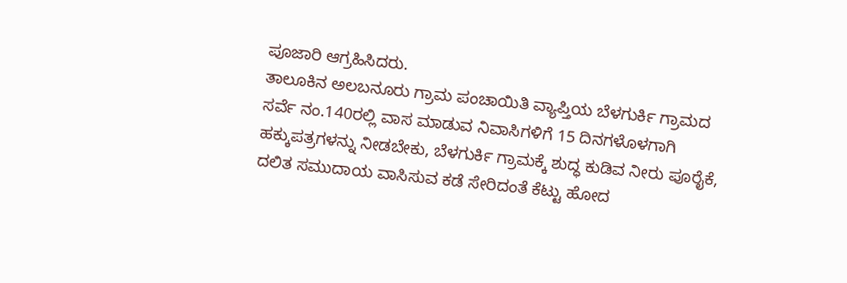ಪೂಜಾರಿ ಆಗ್ರಹಿಸಿದರು.
ತಾಲೂಕಿನ ಅಲಬನೂರು ಗ್ರಾಮ ಪಂಚಾಯಿತಿ ವ್ಯಾಪ್ತಿಯ ಬೆಳಗುರ್ಕಿ ಗ್ರಾಮದ ಸರ್ವೆ ನಂ.140ರಲ್ಲಿ ವಾಸ ಮಾಡುವ ನಿವಾಸಿಗಳಿಗೆ 15 ದಿನಗಳೊಳಗಾಗಿ ಹಕ್ಕುಪತ್ರಗಳನ್ನು ನೀಡಬೇಕು, ಬೆಳಗುರ್ಕಿ ಗ್ರಾಮಕ್ಕೆ ಶುದ್ಧ ಕುಡಿವ ನೀರು ಪೂರೈಕೆ, ದಲಿತ ಸಮುದಾಯ ವಾಸಿಸುವ ಕಡೆ ಸೇರಿದಂತೆ ಕೆಟ್ಟು ಹೋದ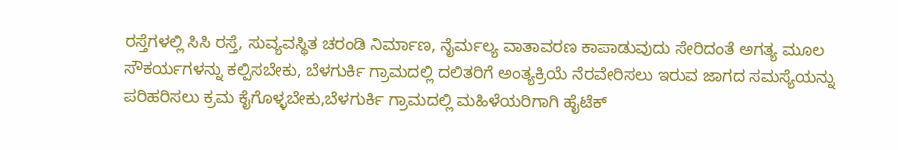ರಸ್ತೆಗಳಲ್ಲಿ ಸಿಸಿ ರಸ್ತೆ, ಸುವ್ಯವಸ್ಥಿತ ಚರಂಡಿ ನಿರ್ಮಾಣ, ನೈರ್ಮಲ್ಯ ವಾತಾವರಣ ಕಾಪಾಡುವುದು ಸೇರಿದಂತೆ ಅಗತ್ಯ ಮೂಲ ಸೌಕರ್ಯಗಳನ್ನು ಕಲ್ಪಿಸಬೇಕು, ಬೆಳಗುರ್ಕಿ ಗ್ರಾಮದಲ್ಲಿ ದಲಿತರಿಗೆ ಅಂತ್ಯಕ್ರಿಯೆ ನೆರವೇರಿಸಲು ಇರುವ ಜಾಗದ ಸಮಸ್ಯೆಯನ್ನು ಪರಿಹರಿಸಲು ಕ್ರಮ ಕೈಗೊಳ್ಳಬೇಕು,ಬೆಳಗುರ್ಕಿ ಗ್ರಾಮದಲ್ಲಿ ಮಹಿಳೆಯರಿಗಾಗಿ ಹೈಟೆಕ್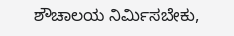ಶೌಚಾಲಯ ನಿರ್ಮಿಸಬೇಕು,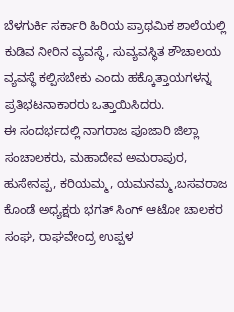ಬೆಳಗುರ್ಕಿ ಸರ್ಕಾರಿ ಹಿರಿಯ ಪ್ರಾಥಮಿಕ ಶಾಲೆಯಲ್ಲಿ ಕುಡಿವ ನೀರಿನ ವ್ಯವಸ್ಥೆ, ಸುವ್ಯವಸ್ಥಿತ ಶೌಚಾಲಯ ವ್ಯವಸ್ಥೆ ಕಲ್ಪಿಸಬೇಕು ಎಂದು ಹಕ್ಕೊತ್ತಾಯಗಳನ್ನ ಪ್ರತಿಭಟನಾಕಾರರು ಒತ್ತಾಯಿಸಿದರು.
ಈ ಸಂದರ್ಭದಲ್ಲಿ ನಾಗರಾಜ ಪೂಜಾರಿ ಜಿಲ್ಲಾ ಸಂಚಾಲಕರು, ಮಹಾದೇವ ಅಮರಾಪುರ,
ಹುಸೇನಪ್ಪ, ಕರಿಯಮ್ಮ, ಯಮನಮ್ಮ,ಬಸವರಾಜ ಕೊಂಡೆ ಅಧ್ಯಕ್ಷರು ಭಗತ್ ಸಿಂಗ್ ಆಟೋ ಚಾಲಕರ ಸಂಘ, ರಾಘವೇಂದ್ರ ಉಪ್ಪಳ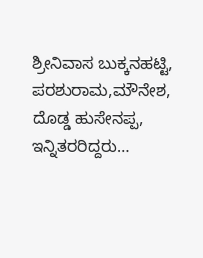ಶ್ರೀನಿವಾಸ ಬುಕ್ಕನಹಟ್ಟಿ, ಪರಶುರಾಮ,ಮೌನೇಶ, ದೊಡ್ಡ ಹುಸೇನಪ್ಪ, ಇನ್ನಿತರರಿದ್ದರು…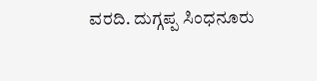ವರದಿ. ದುಗ್ಗಪ್ಪ ಸಿಂಧನೂರು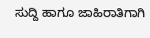ಸುದ್ದಿ ಹಾಗೂ ಜಾಹಿರಾತಿಗಾಗಿ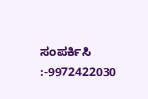ಸಂಪರ್ಕಿಸಿ :-9972422030